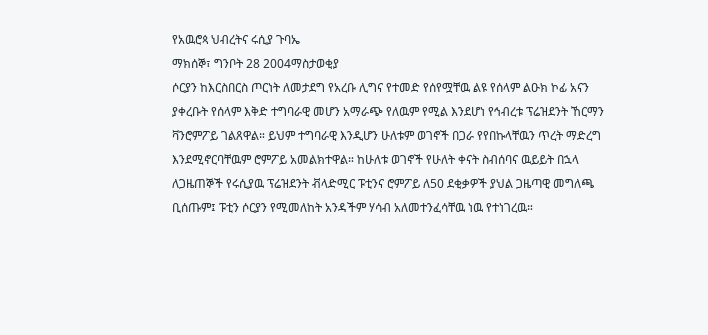የአዉሮጳ ህብረትና ሩሲያ ጉባኤ
ማክሰኞ፣ ግንቦት 28 2004ማስታወቂያ
ሶርያን ከእርስበርስ ጦርነት ለመታደግ የአረቡ ሊግና የተመድ የሰየሟቸዉ ልዩ የሰላም ልዑክ ኮፊ አናን ያቀረቡት የሰላም እቅድ ተግባራዊ መሆን አማራጭ የለዉም የሚል እንደሆነ የኅብረቱ ፕሬዝደንት ኸርማን ቫንሮምፖይ ገልጸዋል። ይህም ተግባራዊ እንዲሆን ሁለቱም ወገኖች በጋራ የየበኩላቸዉን ጥረት ማድረግ እንደሚኖርባቸዉም ሮምፖይ አመልክተዋል። ከሁለቱ ወገኖች የሁለት ቀናት ስብሰባና ዉይይት በኋላ ለጋዜጠኞች የሩሲያዉ ፕሬዝደንት ቭላድሚር ፑቲንና ሮምፖይ ለ50 ደቂቃዎች ያህል ጋዜጣዊ መግለጫ ቢሰጡም፤ ፑቲን ሶርያን የሚመለከት አንዳችም ሃሳብ አለመተንፈሳቸዉ ነዉ የተነገረዉ።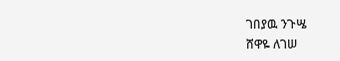ገበያዉ ንጉሤ
ሸዋዬ ለገሠ